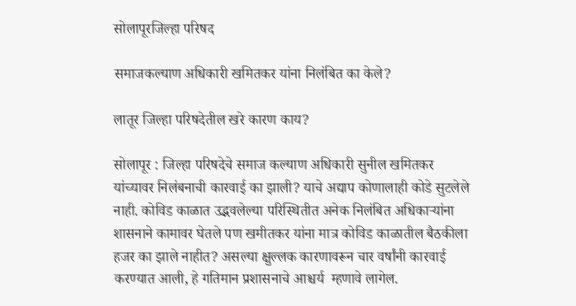सोलापूरजिल्हा परिषद

समाजकल्याण अधिकारी खमितकर यांना निलंबित का केले?

लातूर जिल्हा परिषदेतील खरे कारण काय?

सोलापूर : जिल्हा परिषदेचे समाज कल्याण अधिकारी सुनील खमितकर यांच्यावर निलंबनाची कारवाई का झाली? याचे अद्याप कोणालाही कोडे सुटलेले नाही. कोविड काळात उद्भवलेल्या परिस्थितीत अनेक निलंबित अधिकाऱ्यांना शासनाने कामावर घेतले पण खमीतकर यांना मात्र कोविड काळातील बैठकीला हजर का झाले नाहीत? असल्या क्षुल्लक कारणावरून चार वर्षांनी कारवाई करण्यात आली, हे गतिमान प्रशासनाचे आश्चर्य  म्हणावे लागेल.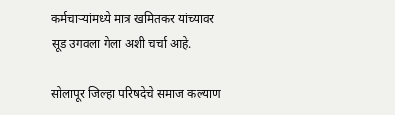कर्मचाऱ्यांमध्ये मात्र खमितकर यांच्यावर सूड उगवला गेला अशी चर्चा आहे.

सोलापूर जिल्हा परिषदेचे समाज कल्याण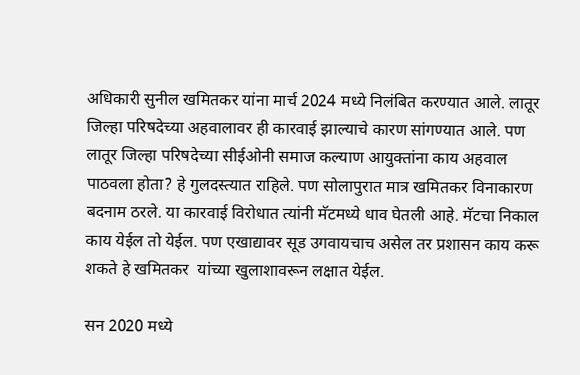अधिकारी सुनील खमितकर यांना मार्च 2024 मध्ये निलंबित करण्यात आले. लातूर जिल्हा परिषदेच्या अहवालावर ही कारवाई झाल्याचे कारण सांगण्यात आले. पण लातूर जिल्हा परिषदेच्या सीईओनी समाज कल्याण आयुक्तांना काय अहवाल पाठवला होता? हे गुलदस्त्यात राहिले. पण सोलापुरात मात्र खमितकर विनाकारण बदनाम ठरले. या कारवाई विरोधात त्यांनी मॅटमध्ये धाव घेतली आहे. मॅटचा निकाल काय येईल तो येईल. पण एखाद्यावर सूड उगवायचाच असेल तर प्रशासन काय करू शकते हे खमितकर  यांच्या खुलाशावरून लक्षात येईल.

सन 2020 मध्ये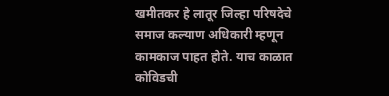खमीतकर हे लातूर जिल्हा परिषदेचे समाज कल्याण अधिकारी म्हणून कामकाज पाहत होते. याच काळात कोविडची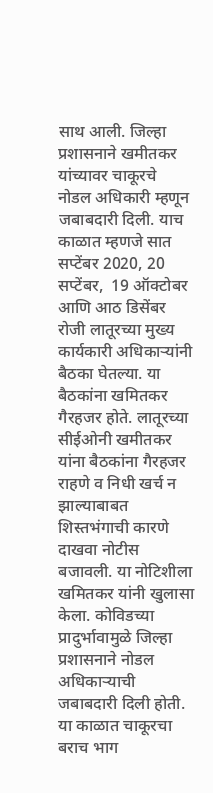साथ आली. जिल्हा प्रशासनाने खमीतकर यांच्यावर चाकूरचे नोडल अधिकारी म्हणून जबाबदारी दिली. याच काळात म्हणजे सात सप्टेंबर 2020, 20 सप्टेंबर,  19 ऑक्टोबर आणि आठ डिसेंबर रोजी लातूरच्या मुख्य  कार्यकारी अधिकाऱ्यांनी बैठका घेतल्या. या बैठकांना खमितकर गैरहजर होते. लातूरच्या सीईओनी खमीतकर यांना बैठकांना गैरहजर राहणे व निधी खर्च न झाल्याबाबत शिस्तभंगाची कारणे दाखवा नोटीस बजावली. या नोटिशीला खमितकर यांनी खुलासा केला. कोविडच्या प्रादुर्भावामुळे जिल्हा प्रशासनाने नोडल अधिकाऱ्याची जबाबदारी दिली होती. या काळात चाकूरचा बराच भाग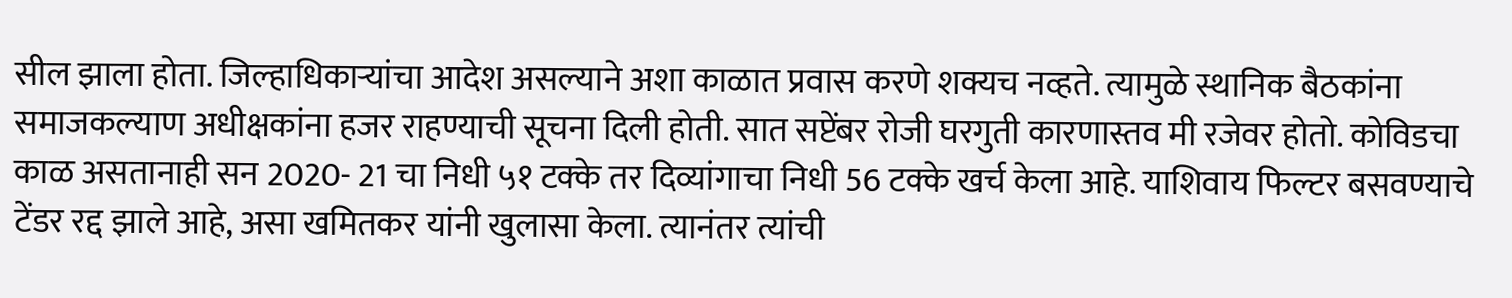सील झाला होता. जिल्हाधिकाऱ्यांचा आदेश असल्याने अशा काळात प्रवास करणे शक्यच नव्हते. त्यामुळे स्थानिक बैठकांना समाजकल्याण अधीक्षकांना हजर राहण्याची सूचना दिली होती. सात सप्टेंबर रोजी घरगुती कारणास्तव मी रजेवर होतो. कोविडचा  काळ असतानाही सन 2020- 21 चा निधी ५१ टक्के तर दिव्यांगाचा निधी 56 टक्के खर्च केला आहे. याशिवाय फिल्टर बसवण्याचे टेंडर रद्द झाले आहे, असा खमितकर यांनी खुलासा केला. त्यानंतर त्यांची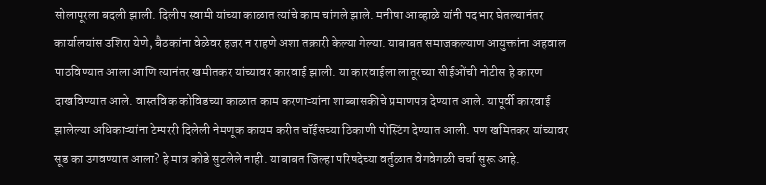सोलापूरला बदली झाली. दिलीप स्वामी यांच्या काळात त्यांचे काम चांगले झाले. मनीषा आव्हाळे यांनी पदभार घेतल्यानंतर कार्यालयांस उशिरा येणे, बैठकांना वेळेवर हजर न राहणे अशा तक्रारी केल्या गेल्या. याबाबत समाजकल्याण आयुक्तांना अहवाल पाठविण्यात आला आणि त्यानंतर खमीतकर यांच्यावर कारवाई झाली. या कारवाईला लातूरच्या सीईओंची नोटीस हे कारण दाखविण्यात आले. वास्तविक कोविडच्या काळात काम करणाऱ्यांना शाब्बासकीचे प्रमाणपत्र देण्यात आले. यापूर्वी कारवाई झालेल्या अधिकाऱ्यांना टेम्पररी दिलेली नेमणूक कायम करीत चॉईसच्या ठिकाणी पोस्टिंग देण्यात आली. पण खमितकर यांच्यावर सूड का उगवण्यात आला? हे मात्र कोडे सुटलेले नाही. याबाबत जिल्हा परिषदेच्या वर्तुळात वेगवेगळी चर्चा सुरू आहे.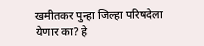खमीतकर पुन्हा जिल्हा परिषदेला येणार का? हे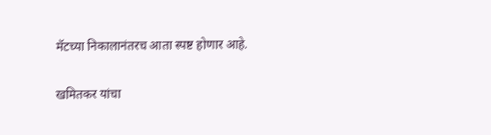मॅटच्या निकालानंतरच आता स्पष्ट होणार आहे.

खमितकर यांचा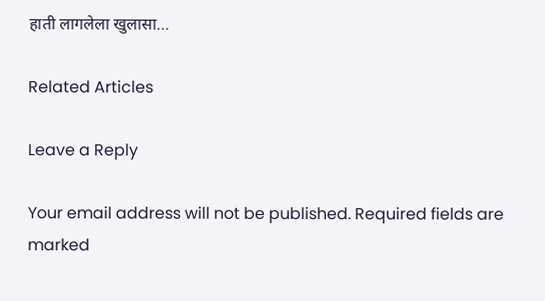हाती लागलेला खुलासा…

Related Articles

Leave a Reply

Your email address will not be published. Required fields are marked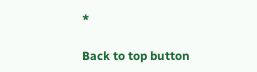*

Back to top button